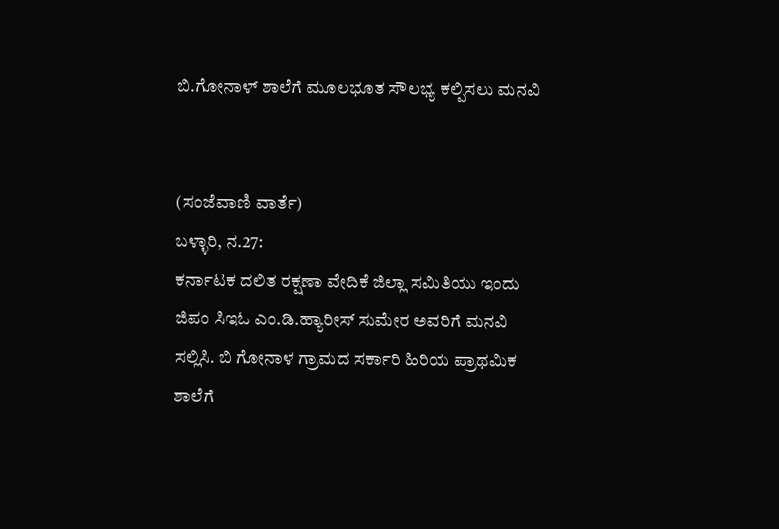ಬಿ.ಗೋನಾಳ್ ಶಾಲೆಗೆ ಮೂಲಭೂತ ಸೌಲಭ್ಯ ಕಲ್ಪಿಸಲು ಮನವಿ


(ಸಂಜೆವಾಣಿ ವಾರ್ತೆ)
ಬಳ್ಳಾರಿ, ನ.27:
ಕರ್ನಾಟಕ ದಲಿತ ರಕ್ಷಣಾ ವೇದಿಕೆ ಜಿಲ್ಲಾ ಸಮಿತಿಯು ಇಂದು ಜಿಪಂ ಸಿಇಓ ಎಂ.ಡಿ.ಹ್ಯಾರೀಸ್ ಸುಮೇರ ಅವರಿಗೆ ಮನವಿ ಸಲ್ಲಿಸಿ. ಬಿ ಗೋನಾಳ ಗ್ರಾಮದ ಸರ್ಕಾರಿ ಹಿರಿಯ ಪ್ರಾಥಮಿಕ ಶಾಲೆಗೆ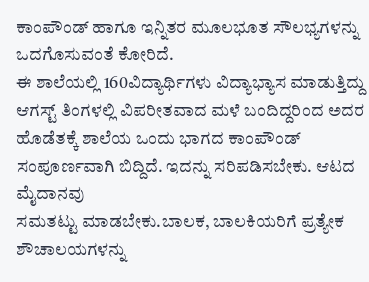ಕಾಂಪೌಂಡ್ ಹಾಗೂ ಇನ್ನಿತರ ಮೂಲಭೂತ ಸೌಲಭ್ಯಗಳನ್ನು ಒದಗೊಸುವಂತೆ ಕೋರಿದೆ.
ಈ ಶಾಲೆಯಲ್ಲಿ 160ವಿದ್ಯಾರ್ಥಿಗಳು ವಿದ್ಯಾಭ್ಯಾಸ ಮಾಡುತ್ತಿದ್ದು ಆಗಸ್ಟ್ ತಿಂಗಳಲ್ಲಿ ವಿಪರೀತವಾದ ಮಳೆ ಬಂದಿದ್ದರಿಂದ ಅದರ ಹೊಡೆತಕ್ಕೆ ಶಾಲೆಯ ಒಂದು ಭಾಗದ ಕಾಂಪೌಂಡ್ ಸಂಪೂರ್ಣವಾಗಿ ಬಿದ್ದಿದೆ. ಇದನ್ನು ಸರಿಪಡಿಸಬೇಕು. ಆಟದ ಮೈದಾನವು
ಸಮತಟ್ಟು ಮಾಡಬೇಕು.ಬಾಲಕ, ಬಾಲಕಿಯರಿಗೆ ಪ್ರತ್ಯೇಕ ಶೌಚಾಲಯಗಳನ್ನು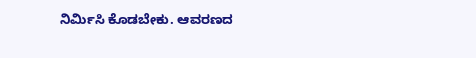ನಿರ್ಮಿಸಿ ಕೊಡಬೇಕು. ಆವರಣದ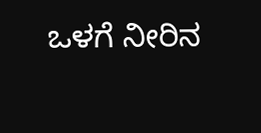ಒಳಗೆ ನೀರಿನ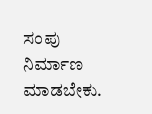ಸಂಪು ನಿರ್ಮಾಣ ಮಾಡಬೇಕು.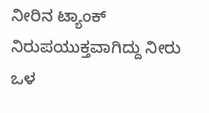ನೀರಿನ ಟ್ಯಾಂಕ್ ನಿರುಪಯುಕ್ತವಾಗಿದ್ದು ನೀರು ಒಳ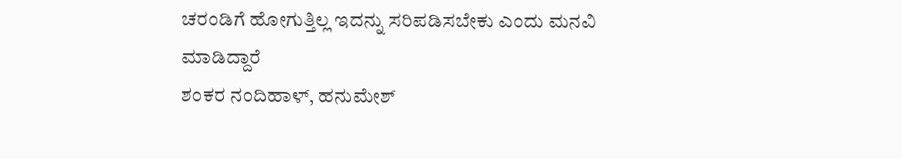ಚರಂಡಿಗೆ ಹೋಗುತ್ತಿಲ್ಲ ಇದನ್ನು ಸರಿಪಡಿಸಬೇಕು ಎಂದು ಮನವಿ ಮಾಡಿದ್ದಾರೆ
ಶಂಕರ ನಂದಿಹಾಳ್, ಹನುಮೇಶ್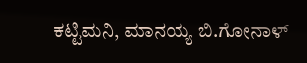ಕಟ್ಟಿಮನಿ, ಮಾನಯ್ಯ ಬಿ.ಗೋನಾಳ್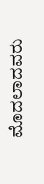ಮೊದಲಾದವರು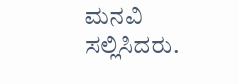ಮನವಿ ಸಲ್ಲಿಸಿದರು.